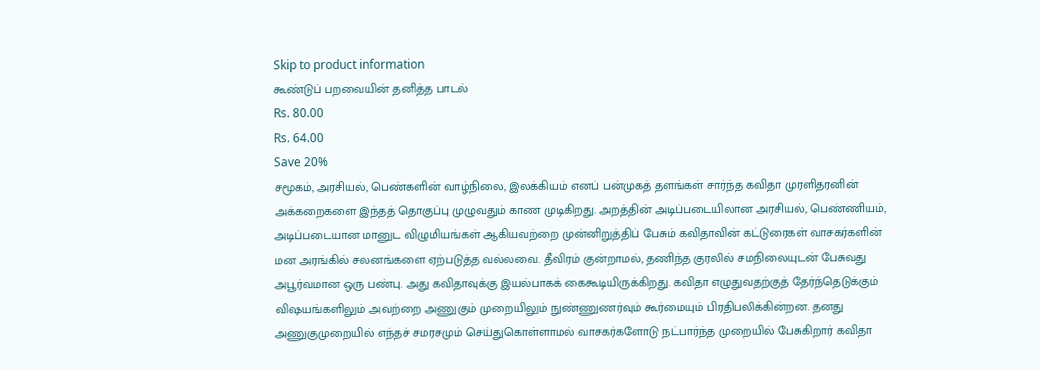Skip to product information
கூண்டுப் பறவையின் தனித்த பாடல்
Rs. 80.00
Rs. 64.00
Save 20%
சமூகம், அரசியல், பெண்களின் வாழ்நிலை, இலக்கியம் எனப் பன்முகத் தளங்கள் சார்ந்த கவிதா முரளிதரனின் அக்கறைகளை இந்தத் தொகுப்பு முழுவதும் காண முடிகிறது. அறத்தின் அடிப்படையிலான அரசியல், பெண்ணியம், அடிப்படையான மானுட விழுமியங்கள் ஆகியவற்றை முன்னிறுத்திப் பேசும் கவிதாவின் கட்டுரைகள் வாசகர்களின் மன அரங்கில் சலனங்களை ஏற்படுத்த வல்லவை. தீவிரம் குன்றாமல், தணிந்த குரலில் சமநிலையுடன் பேசுவது அபூர்வமான ஒரு பண்பு. அது கவிதாவுக்கு இயல்பாகக் கைகூடியிருக்கிறது. கவிதா எழுதுவதற்குத் தேர்ந்தெடுக்கும் விஷயங்களிலும் அவற்றை அணுகும் முறையிலும் நுண்ணுணர்வும் கூர்மையும் பிரதிபலிக்கின்றன. தனது அணுகுமுறையில் எந்தச் சமரசமும் செய்துகொள்ளாமல் வாசகர்களோடு நட்பார்ந்த முறையில் பேசுகிறார் கவிதா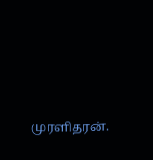முரளிதரன்.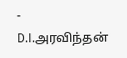- D.I.அரவிந்தன்